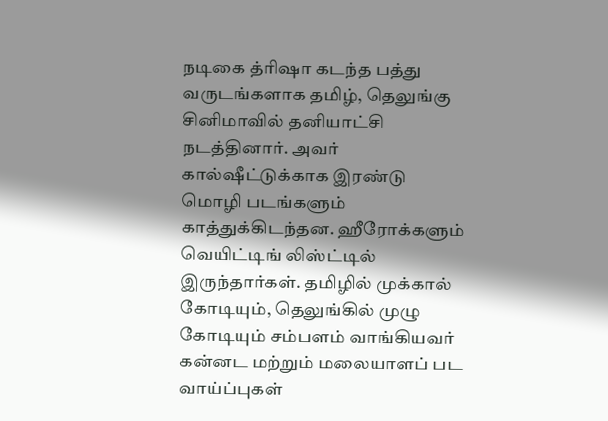நடிகை த்ரிஷா கடந்த பத்து வருடங்களாக தமிழ், தெலுங்கு சினிமாவில் தனியாட்சி நடத்தினார். அவர் கால்ஷீட்டுக்காக இரண்டு மொழி படங்களும் காத்துக்கிடந்தன. ஹீரோக்களும் வெயிட்டிங் லிஸ்ட்டில் இருந்தார்கள். தமிழில் முக்கால் கோடியும், தெலுங்கில் முழு கோடியும் சம்பளம் வாங்கியவர் கன்னட மற்றும் மலையாளப் பட வாய்ப்புகள்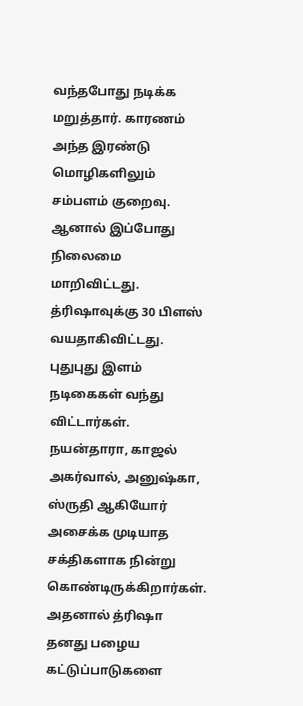வந்தபோது நடிக்க மறுத்தார். காரணம் அந்த இரண்டு மொழிகளிலும் சம்பளம் குறைவு.
ஆனால் இப்போது நிலைமை மாறிவிட்டது. த்ரிஷாவுக்கு 30 பிளஸ் வயதாகிவிட்டது. புதுபுது இளம் நடிகைகள் வந்து விட்டார்கள். நயன்தாரா, காஜல் அகர்வால், அனுஷ்கா, ஸ்ருதி ஆகியோர் அசைக்க முடியாத சக்திகளாக நின்று கொண்டிருக்கிறார்கள். அதனால் த்ரிஷா தனது பழைய கட்டுப்பாடுகளை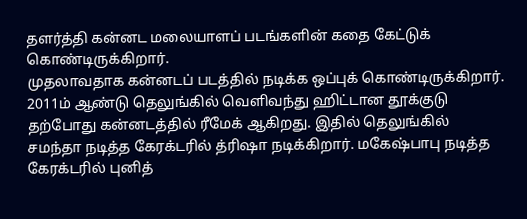தளர்த்தி கன்னட மலையாளப் படங்களின் கதை கேட்டுக் கொண்டிருக்கிறார்.
முதலாவதாக கன்னடப் படத்தில் நடிக்க ஒப்புக் கொண்டிருக்கிறார். 2011ம் ஆண்டு தெலுங்கில் வெளிவந்து ஹிட்டான தூக்குடு தற்போது கன்னடத்தில் ரீமேக் ஆகிறது. இதில் தெலுங்கில் சமந்தா நடித்த கேரக்டரில் த்ரிஷா நடிக்கிறார். மகேஷ்பாபு நடித்த கேரக்டரில் புனித்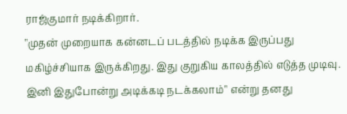ராஜ்குமார் நடிக்கிறார்.
"முதன் முறையாக கன்னடப் படத்தில் நடிக்க இருப்பது மகிழ்ச்சியாக இருக்கிறது. இது குறுகிய காலத்தில் எடுத்த முடிவு. இனி இதுபோன்று அடிக்கடி நடக்கலாம்" என்று தனது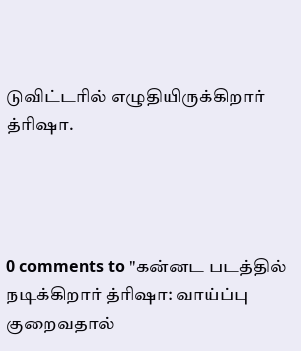டுவிட்டரில் எழுதியிருக்கிறார் த்ரிஷா.




0 comments to "கன்னட படத்தில் நடிக்கிறார் த்ரிஷா: வாய்ப்பு குறைவதால்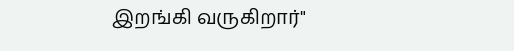இறங்கி வருகிறார்"